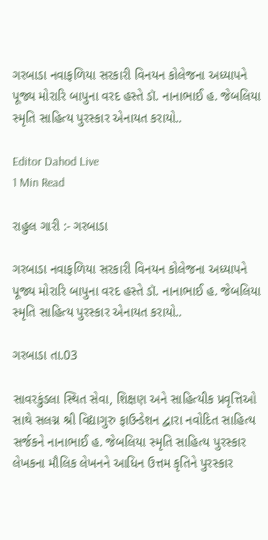ગરબાડા નવાફળિયા સરકારી વિનયન કોલેજના અધ્યાપને પૂજ્ય મોરારિ બાપુના વરદ હસ્તે ડૉ. નાનાભાઈ હ. જેબલિયા સ્મૃતિ સાહિત્ય પુરસ્કાર એનાયત કરાયો..

Editor Dahod Live
1 Min Read

રાહુલ ગારી :- ગરબાડા

ગરબાડા નવાફળિયા સરકારી વિનયન કોલેજના અધ્યાપને પૂજ્ય મોરારિ બાપુના વરદ હસ્તે ડૉ. નાનાભાઈ હ. જેબલિયા સ્મૃતિ સાહિત્ય પુરસ્કાર એનાયત કરાયો..

ગરબાડા તા.03

સાવરકુંડલા સ્થિત સેવા, શિક્ષણ અને સાહિત્યીક પ્રવૃત્તિઓ સાથે સલગ્ન શ્રી વિદ્યાગુરુ ફાઉન્ડેશન દ્વારા નવોદિત સાહિત્ય સર્જકને નાનાભાઈ હ. જેબલિયા સ્મૃતિ સાહિત્ય પુરસ્કાર લેખકના મૌલિક લેખનને આધિન ઉત્તમ કૃતિને પુરસ્કાર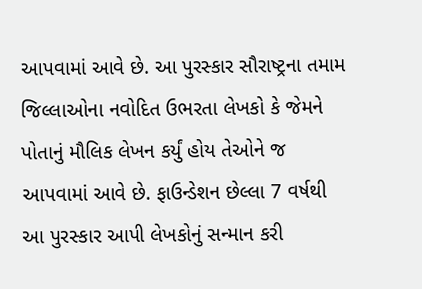આપવામાં આવે છે. આ પુરસ્કાર સૌરાષ્ટ્રના તમામ જિલ્લાઓના નવોદિત ઉભરતા લેખકો કે જેમને પોતાનું મૌલિક લેખન કર્યું હોય તેઓને જ આપવામાં આવે છે. ફાઉન્ડેશન છેલ્લા 7 વર્ષથી આ પુરસ્કાર આપી લેખકોનું સન્માન કરી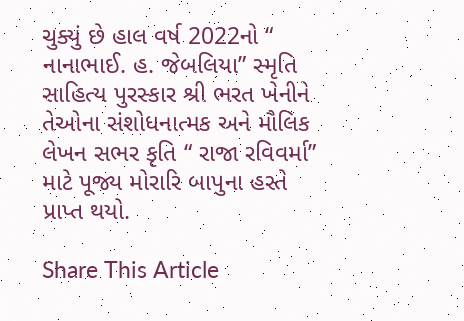ચુક્યું છે હાલ વર્ષ 2022નો “ નાનાભાઈ. હ. જેબલિયા” સ્મૃતિ સાહિત્ય પુરસ્કાર શ્રી ભરત ખેનીને તેઓના સંશોધનાત્મક અને મૌલિક લેખન સભર કૃતિ “ રાજા રવિવર્મા” માટે પૂજ્ય મોરારિ બાપુના હસ્તે પ્રાપ્ત થયો.

Share This Article